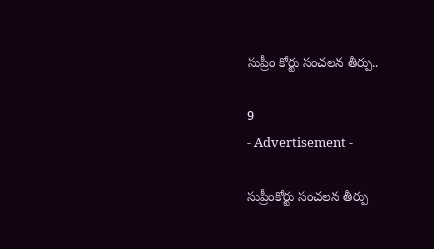సుప్రీం కోర్టు సంచలన తీర్పు..

9
- Advertisement -

సుప్రీంకోర్టు సంచలన తీర్పు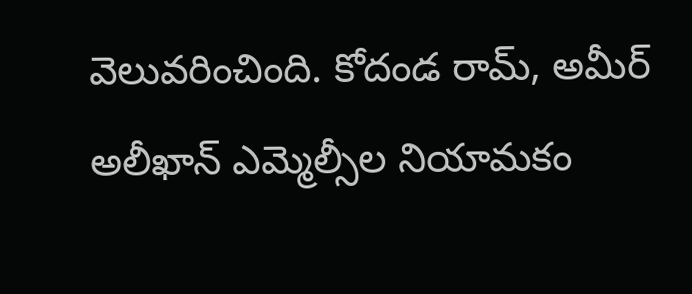వెలువరించింది. కోదండ రామ్, అమీర్ అలీఖాన్ ఎమ్మెల్సీల నియామకం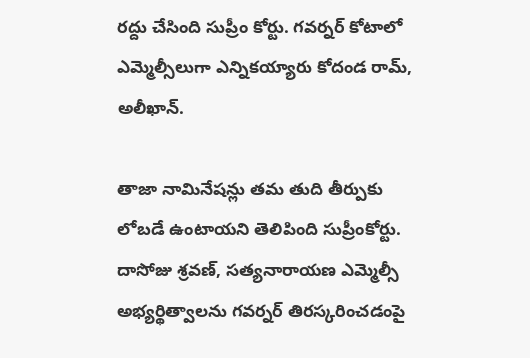రద్దు చేసింది సుప్రీం కోర్టు. గవర్నర్ కోటాలో ఎమ్మెల్సీలుగా ఎన్నికయ్యారు కోదండ రామ్, అలీఖాన్.

తాజా నామినేషన్లు తమ తుది తీర్పుకు లోబడే ఉంటాయని తెలిపింది సుప్రీంకోర్టు. దాసోజు శ్రవణ్‌, సత్యనారాయణ ఎమ్మెల్సీ అభ్యర్థిత్వాలను గవర్నర్ తిరస్కరించడంపై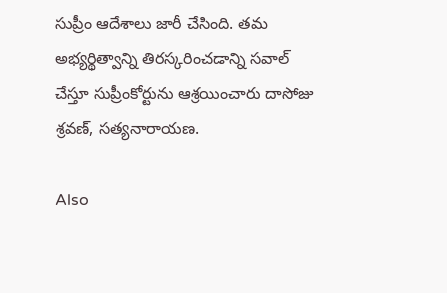సుప్రీం ఆదేశాలు జారీ చేసింది. తమ అభ్యర్థిత్వాన్ని తిరస్కరించడాన్ని సవాల్ చేస్తూ సుప్రీంకోర్టును ఆశ్రయించారు దాసోజు శ్రవణ్‌, సత్యనారాయణ.

Also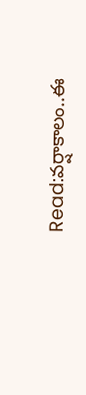Read:వర్షాకాలం..ఈ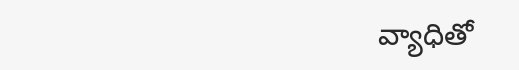వ్యాధితో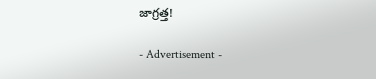జాగ్రత్త!

- Advertisement -